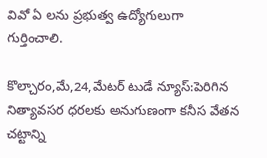వివో ఏ లను ప్రభుత్వ ఉద్యోగులుగా గుర్తించాలి.

కొల్చారం,మే,24,మేటర్ టుడే న్యూస్:పెరిగిన నిత్యావసర ధరలకు అనుగుణంగా కనీస వేతన చట్టాన్ని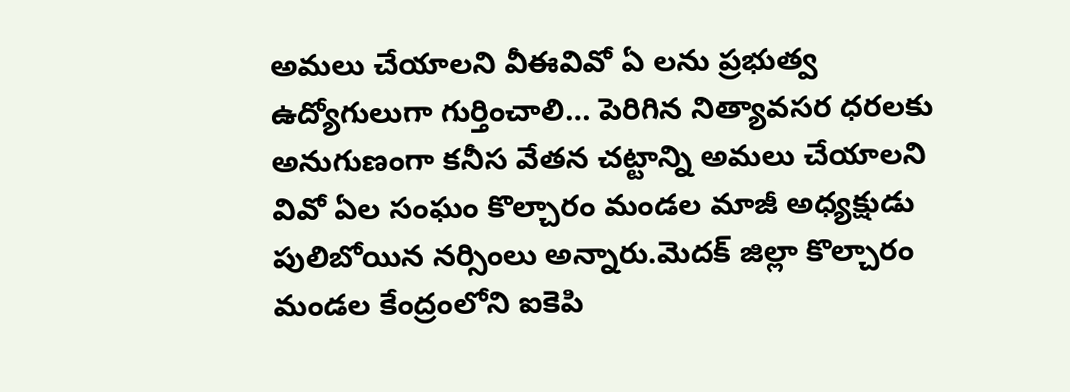అమలు చేయాలని వీఈవివో ఏ లను ప్రభుత్వ ఉద్యోగులుగా గుర్తించాలి… పెరిగిన నిత్యావసర ధరలకు అనుగుణంగా కనీస వేతన చట్టాన్ని అమలు చేయాలని వివో ఏల సంఘం కొల్చారం మండల మాజీ అధ్యక్షుడు పులిబోయిన నర్సింలు అన్నారు.మెదక్ జిల్లా కొల్చారం మండల కేంద్రంలోని ఐకెపి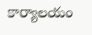కార్యాలయం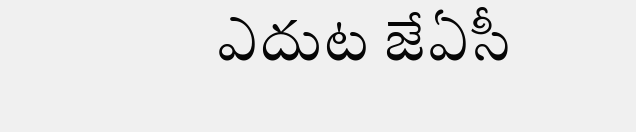ఎదుట జేఏసీ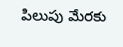పిలుపు మేరకు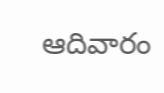ఆదివారం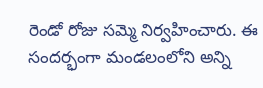రెండో రోజు సమ్మె నిర్వహించారు. ఈ సందర్భంగా మండలంలోని అన్ని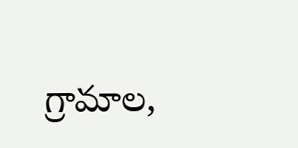గ్రామాల,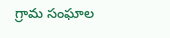గ్రామ సంఘాల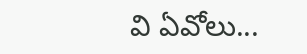వి ఏవోలు...